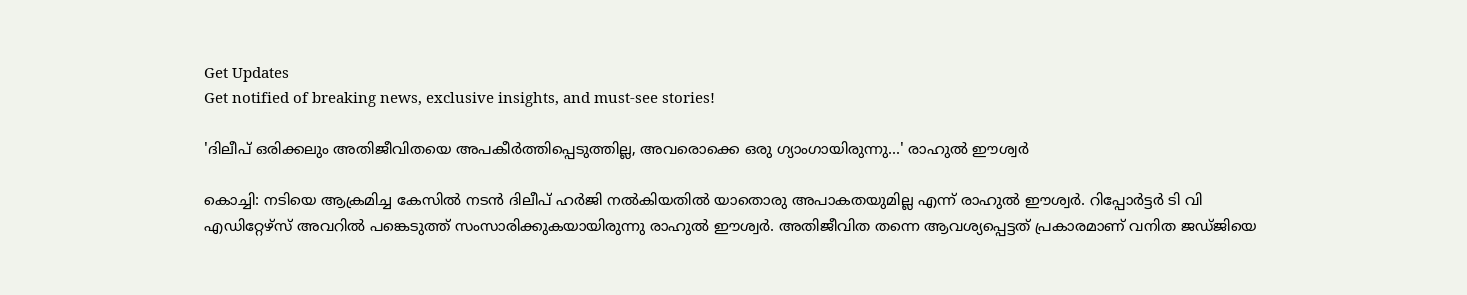Get Updates
Get notified of breaking news, exclusive insights, and must-see stories!

'ദിലീപ് ഒരിക്കലും അതിജീവിതയെ അപകീര്‍ത്തിപ്പെടുത്തില്ല, അവരൊക്കെ ഒരു ഗ്യാംഗായിരുന്നു...' രാഹുല്‍ ഈശ്വര്‍

കൊച്ചി: നടിയെ ആക്രമിച്ച കേസില്‍ നടന്‍ ദിലീപ് ഹര്‍ജി നല്‍കിയതില്‍ യാതൊരു അപാകതയുമില്ല എന്ന് രാഹുല്‍ ഈശ്വര്‍. റിപ്പോര്‍ട്ടര്‍ ടി വി എഡിറ്റേഴ്‌സ് അവറില്‍ പങ്കെടുത്ത് സംസാരിക്കുകയായിരുന്നു രാഹുല്‍ ഈശ്വര്‍. അതിജീവിത തന്നെ ആവശ്യപ്പെട്ടത് പ്രകാരമാണ് വനിത ജഡ്ജിയെ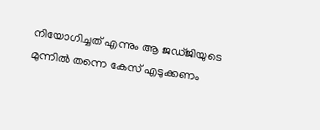നിയോഗിച്ചത് എന്നും ആ ജഡ്ജിയുടെ മുന്നില്‍ തന്നെ കേസ് എടുക്കണം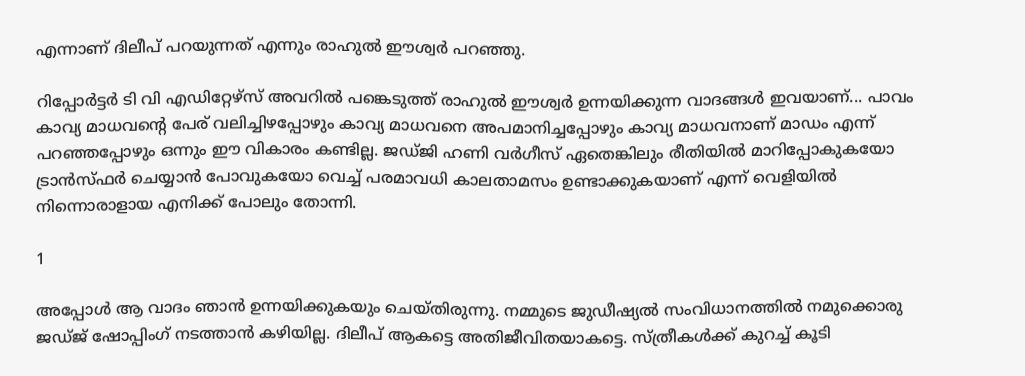എന്നാണ് ദിലീപ് പറയുന്നത് എന്നും രാഹുല്‍ ഈശ്വര്‍ പറഞ്ഞു.

റിപ്പോര്‍ട്ടര്‍ ടി വി എഡിറ്റേഴ്‌സ് അവറില്‍ പങ്കെടുത്ത് രാഹുല്‍ ഈശ്വര്‍ ഉന്നയിക്കുന്ന വാദങ്ങള്‍ ഇവയാണ്... പാവം കാവ്യ മാധവന്റെ പേര് വലിച്ചിഴപ്പോഴും കാവ്യ മാധവനെ അപമാനിച്ചപ്പോഴും കാവ്യ മാധവനാണ് മാഡം എന്ന് പറഞ്ഞപ്പോഴും ഒന്നും ഈ വികാരം കണ്ടില്ല. ജഡ്ജി ഹണി വര്‍ഗീസ് ഏതെങ്കിലും രീതിയില്‍ മാറിപ്പോകുകയോ ട്രാന്‍സ്ഫര്‍ ചെയ്യാന്‍ പോവുകയോ വെച്ച് പരമാവധി കാലതാമസം ഉണ്ടാക്കുകയാണ് എന്ന് വെളിയില്‍ നിന്നൊരാളായ എനിക്ക് പോലും തോന്നി.

1

അപ്പോള്‍ ആ വാദം ഞാന്‍ ഉന്നയിക്കുകയും ചെയ്തിരുന്നു. നമ്മുടെ ജുഡീഷ്യല്‍ സംവിധാനത്തില്‍ നമുക്കൊരു ജഡ്ജ് ഷോപ്പിംഗ് നടത്താന്‍ കഴിയില്ല. ദിലീപ് ആകട്ടെ അതിജീവിതയാകട്ടെ. സ്ത്രീകള്‍ക്ക് കുറച്ച് കൂടി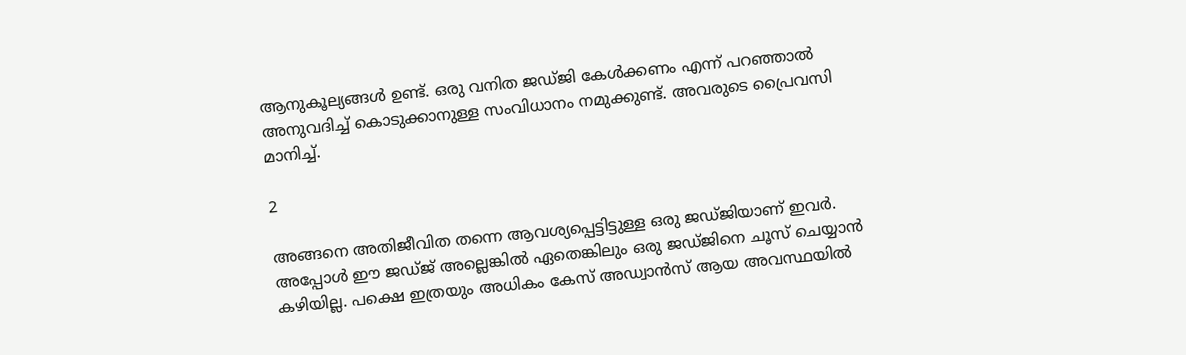ആനുകൂല്യങ്ങള്‍ ഉണ്ട്. ഒരു വനിത ജഡ്ജി കേള്‍ക്കണം എന്ന് പറഞ്ഞാല്‍ അനുവദിച്ച് കൊടുക്കാനുള്ള സംവിധാനം നമുക്കുണ്ട്. അവരുടെ പ്രൈവസി മാനിച്ച്.

2

അങ്ങനെ അതിജീവിത തന്നെ ആവശ്യപ്പെട്ടിട്ടുള്ള ഒരു ജഡ്ജിയാണ് ഇവര്‍. അപ്പോള്‍ ഈ ജഡ്ജ് അല്ലെങ്കില്‍ ഏതെങ്കിലും ഒരു ജഡ്ജിനെ ചൂസ് ചെയ്യാന്‍ കഴിയില്ല. പക്ഷെ ഇത്രയും അധികം കേസ് അഡ്വാന്‍സ് ആയ അവസ്ഥയില്‍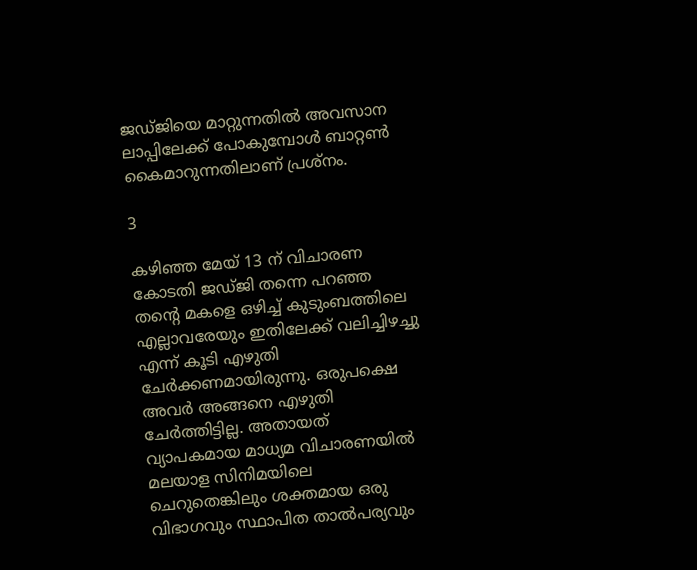ജഡ്ജിയെ മാറ്റുന്നതില്‍ അവസാന ലാപ്പിലേക്ക് പോകുമ്പോള്‍ ബാറ്റണ്‍ കൈമാറുന്നതിലാണ് പ്രശ്‌നം.

3

കഴിഞ്ഞ മേയ് 13 ന് വിചാരണ കോടതി ജഡ്ജി തന്നെ പറഞ്ഞ തന്റെ മകളെ ഒഴിച്ച് കുടുംബത്തിലെ എല്ലാവരേയും ഇതിലേക്ക് വലിച്ചിഴച്ചു എന്ന് കൂടി എഴുതി ചേര്‍ക്കണമായിരുന്നു. ഒരുപക്ഷെ അവര്‍ അങ്ങനെ എഴുതി ചേര്‍ത്തിട്ടില്ല. അതായത് വ്യാപകമായ മാധ്യമ വിചാരണയില്‍ മലയാള സിനിമയിലെ ചെറുതെങ്കിലും ശക്തമായ ഒരു വിഭാഗവും സ്ഥാപിത താല്‍പര്യവും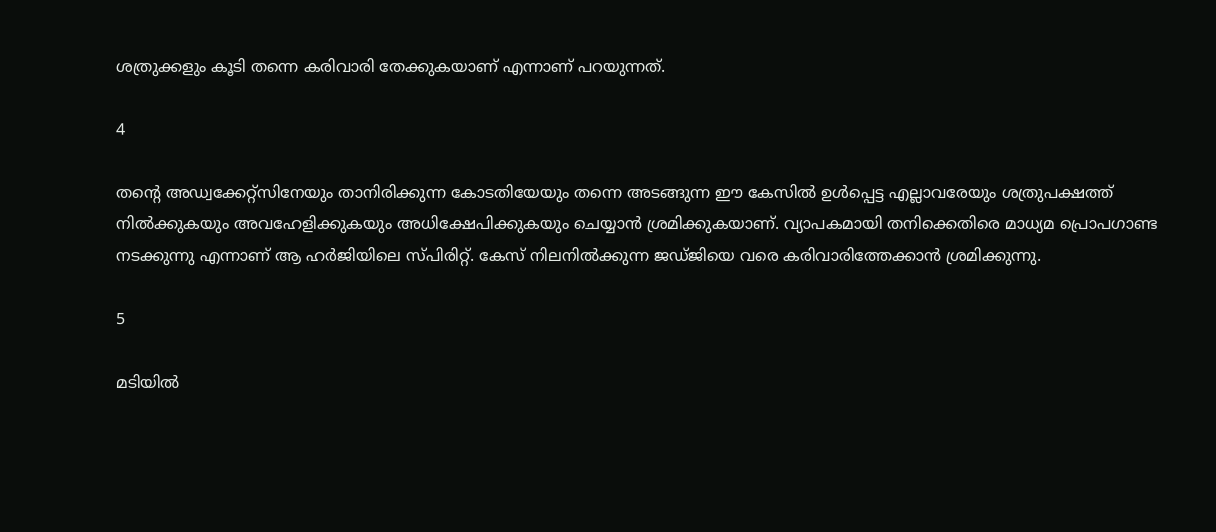ശത്രുക്കളും കൂടി തന്നെ കരിവാരി തേക്കുകയാണ് എന്നാണ് പറയുന്നത്.

4

തന്റെ അഡ്വക്കേറ്റ്‌സിനേയും താനിരിക്കുന്ന കോടതിയേയും തന്നെ അടങ്ങുന്ന ഈ കേസില്‍ ഉള്‍പ്പെട്ട എല്ലാവരേയും ശത്രുപക്ഷത്ത് നില്‍ക്കുകയും അവഹേളിക്കുകയും അധിക്ഷേപിക്കുകയും ചെയ്യാന്‍ ശ്രമിക്കുകയാണ്. വ്യാപകമായി തനിക്കെതിരെ മാധ്യമ പ്രൊപഗാണ്ട നടക്കുന്നു എന്നാണ് ആ ഹര്‍ജിയിലെ സ്പിരിറ്റ്. കേസ് നിലനില്‍ക്കുന്ന ജഡ്ജിയെ വരെ കരിവാരിത്തേക്കാന്‍ ശ്രമിക്കുന്നു.

5

മടിയില്‍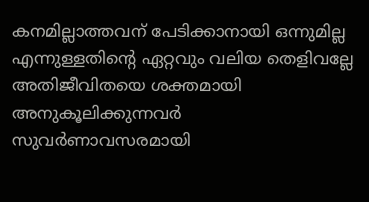കനമില്ലാത്തവന് പേടിക്കാനായി ഒന്നുമില്ല എന്നുള്ളതിന്റെ ഏറ്റവും വലിയ തെളിവല്ലേ അതിജീവിതയെ ശക്തമായി അനുകൂലിക്കുന്നവര്‍ സുവര്‍ണാവസരമായി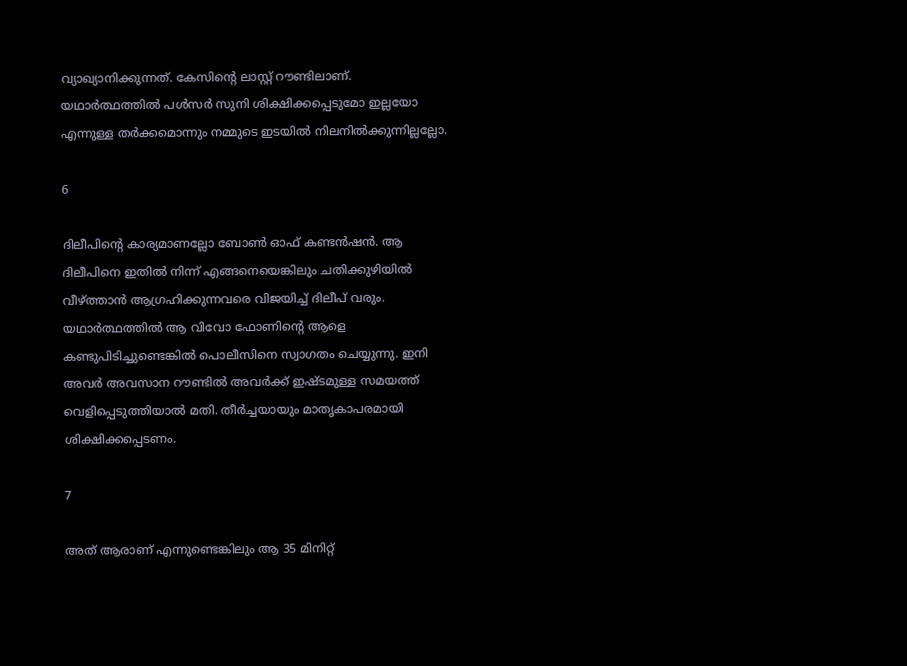വ്യാഖ്യാനിക്കുന്നത്. കേസിന്റെ ലാസ്റ്റ് റൗണ്ടിലാണ്. യഥാര്‍ത്ഥത്തില്‍ പള്‍സര്‍ സുനി ശിക്ഷിക്കപ്പെടുമോ ഇല്ലയോ എന്നുള്ള തര്‍ക്കമൊന്നും നമ്മുടെ ഇടയില്‍ നിലനില്‍ക്കുന്നില്ലല്ലോ.

6

ദിലീപിന്റെ കാര്യമാണല്ലോ ബോണ്‍ ഓഫ് കണ്ടന്‍ഷന്‍. ആ ദിലീപിനെ ഇതില്‍ നിന്ന് എങ്ങനെയെങ്കിലും ചതിക്കുഴിയില്‍ വീഴ്ത്താന്‍ ആഗ്രഹിക്കുന്നവരെ വിജയിച്ച് ദിലീപ് വരും. യഥാര്‍ത്ഥത്തില്‍ ആ വിവോ ഫോണിന്റെ ആളെ കണ്ടുപിടിച്ചുണ്ടെങ്കില്‍ പൊലീസിനെ സ്വാഗതം ചെയ്യുന്നു. ഇനി അവര്‍ അവസാന റൗണ്ടില്‍ അവര്‍ക്ക് ഇഷ്ടമുള്ള സമയത്ത് വെളിപ്പെടുത്തിയാല്‍ മതി. തീര്‍ച്ചയായും മാതൃകാപരമായി ശിക്ഷിക്കപ്പെടണം.

7

അത് ആരാണ് എന്നുണ്ടെങ്കിലും ആ 35 മിനിറ്റ്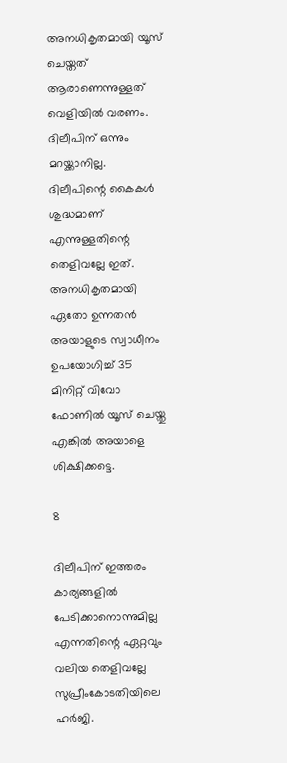അനധികൃതമായി യൂസ് ചെയ്തത് ആരാണെന്നുള്ളത് വെളിയില്‍ വരണം. ദിലീപിന് ഒന്നും മറയ്ക്കാനില്ല. ദിലീപിന്റെ കൈകള്‍ ശുദ്ധമാണ് എന്നുള്ളതിന്റെ തെളിവല്ലേ ഇത്. അനധികൃതമായി ഏതോ ഉന്നതന്‍ അയാളുടെ സ്വാധീനം ഉപയോഗിച്ച് 35 മിനിറ്റ് വിവോ ഫോണില്‍ യൂസ് ചെയ്തു എങ്കില്‍ അയാളെ ശിക്ഷിക്കട്ടെ.

8

ദിലീപിന് ഇത്തരം കാര്യങ്ങളില്‍ പേടിക്കാനൊന്നുമില്ല എന്നതിന്റെ ഏറ്റവും വലിയ തെളിവല്ലേ സുപ്രീംകോടതിയിലെ ഹര്‍ജി.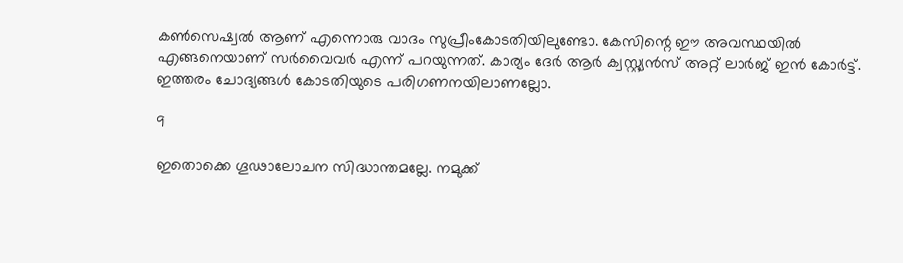കണ്‍സെഷ്വല്‍ ആണ് എന്നൊരു വാദം സുപ്രീംകോടതിയിലുണ്ടോ. കേസിന്റെ ഈ അവസ്ഥയില്‍ എങ്ങനെയാണ് സര്‍വൈവര്‍ എന്ന് പറയുന്നത്. കാര്യം ദേര്‍ ആര്‍ ക്വസ്റ്റ്യന്‍സ് അറ്റ് ലാര്‍ജ് ഇന്‍ കോര്‍ട്ട്. ഇത്തരം ചോദ്യങ്ങള്‍ കോടതിയുടെ പരിഗണനയിലാണല്ലോ.

9

ഇതൊക്കെ ഗൂഢാലോചന സിദ്ധാന്തമല്ലേ. നമുക്ക്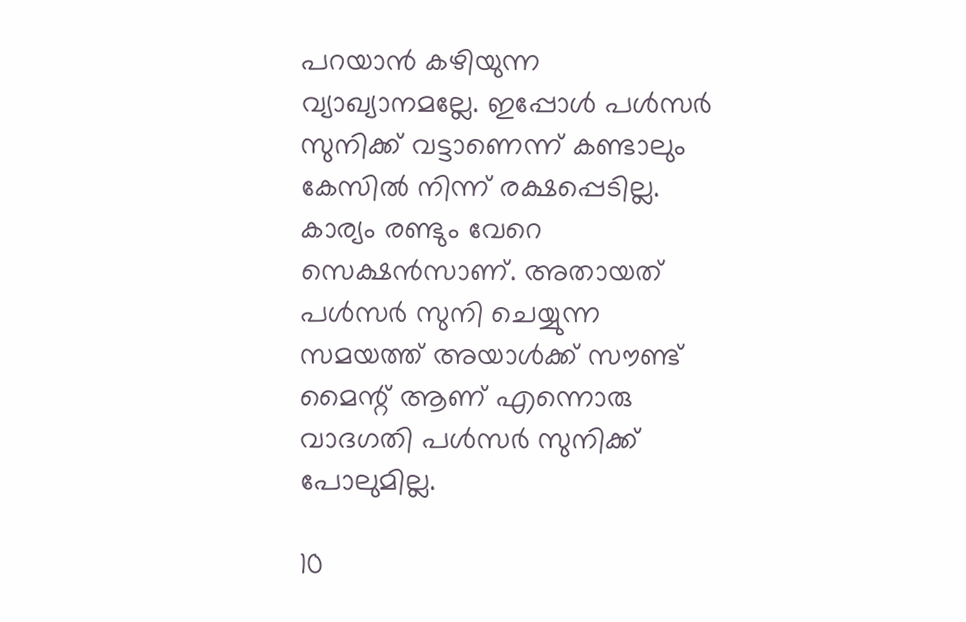പറയാന്‍ കഴിയുന്ന വ്യാഖ്യാനമല്ലേ. ഇപ്പോള്‍ പള്‍സര്‍ സുനിക്ക് വട്ടാണെന്ന് കണ്ടാലും കേസില്‍ നിന്ന് രക്ഷപ്പെടില്ല. കാര്യം രണ്ടും വേറെ സെക്ഷന്‍സാണ്. അതായത് പള്‍സര്‍ സുനി ചെയ്യുന്ന സമയത്ത് അയാള്‍ക്ക് സൗണ്ട് മൈന്റ് ആണ് എന്നൊരു വാദഗതി പള്‍സര്‍ സുനിക്ക് പോലുമില്ല.

10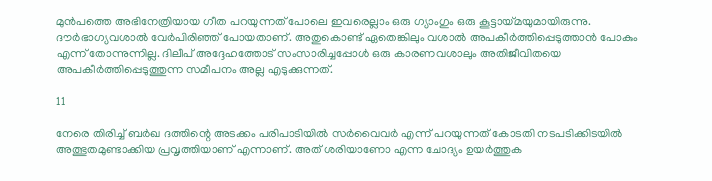മുന്‍പത്തെ അഭിനേത്രിയായ ഗീത പറയുന്നത് പോലെ ഇവരെല്ലാം ഒരു ഗ്യാംഗും ഒരു കൂട്ടായ്മയുമായിരുന്നു. ദൗര്‍ഭാഗ്യവശാല്‍ വേര്‍പിരിഞ്ഞ് പോയതാണ്. അതുകൊണ്ട് ഏതെങ്കിലും വശാല്‍ അപകീര്‍ത്തിപ്പെടുത്താന്‍ പോകും എന്ന് തോന്നുന്നില്ല. ദിലീപ് അദ്ദേഹത്തോട് സംസാരിച്ചപ്പോള്‍ ഒരു കാരണവശാലും അതിജീവിതയെ അപകീര്‍ത്തിപ്പെടുത്തുന്ന സമീപനം അല്ല എടുക്കുന്നത്.

11

നേരെ തിരിച്ച് ബര്‍ഖ ദത്തിന്റെ അടക്കം പരിപാടിയില്‍ സര്‍വൈവര്‍ എന്ന് പറയുന്നത് കോടതി നടപടിക്കിടയില്‍ അത്ഭുതമുണ്ടാക്കിയ പ്രവൃത്തിയാണ് എന്നാണ്. അത് ശരിയാണോ എന്ന ചോദ്യം ഉയര്‍ത്തുക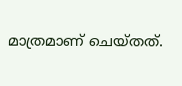മാത്രമാണ് ചെയ്തത്.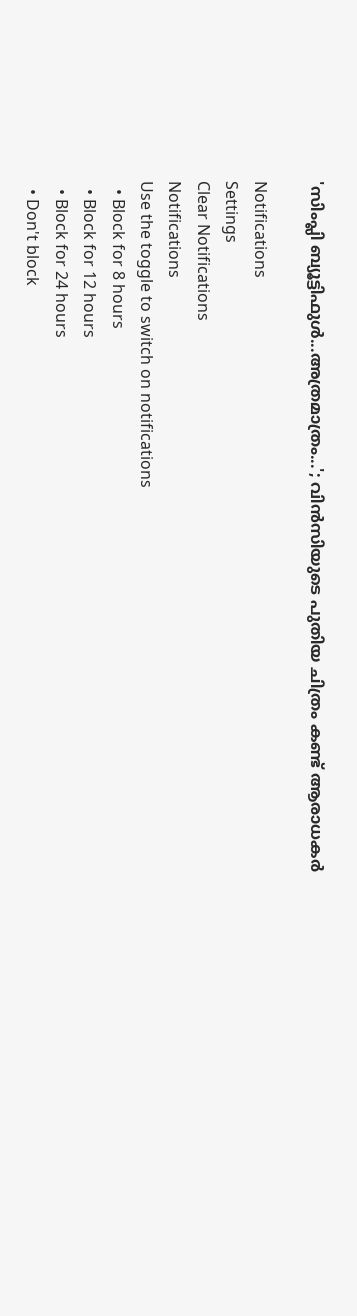'സിംപ്ലി ബ്യൂട്ടിഫുള്‍...അത്രമാത്രം...'; വിന്‍സിയുടെ പുതിയ ചിത്രം കണ്ട് ആരാധകര്‍

Notifications
Settings
Clear Notifications
Notifications
Use the toggle to switch on notifications
  • Block for 8 hours
  • Block for 12 hours
  • Block for 24 hours
  • Don't block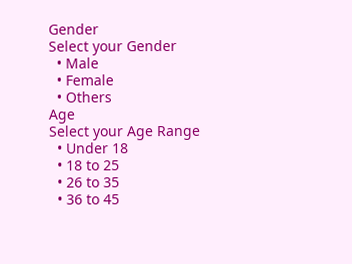Gender
Select your Gender
  • Male
  • Female
  • Others
Age
Select your Age Range
  • Under 18
  • 18 to 25
  • 26 to 35
  • 36 to 45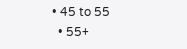• 45 to 55
  • 55+